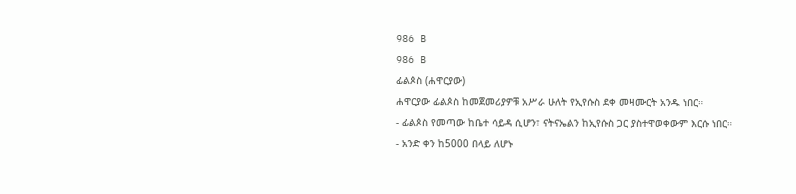986 B
986 B
ፊልጶስ (ሐዋርያው)
ሐዋርያው ፊልጶስ ከመጀመሪያዎቹ አሥራ ሁለት የኢየሱስ ደቀ መዛሙርት አንዱ ነበር።
- ፊልጶስ የመጣው ከቤተ ሳይዳ ሲሆን፣ ናትናኤልን ከኢየሱስ ጋር ያስተዋወቀውም እርሱ ነበር።
- አንድ ቀን ከ5000 በላይ ለሆኑ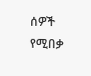ሰዎች የሚበቃ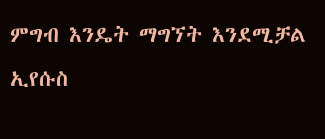ምግብ እንዴት ማግኘት እንደሚቻል ኢየሱስ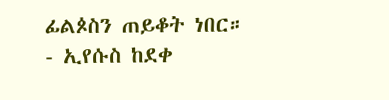ፊልጶስን ጠይቆት ነበር።
- ኢየሱስ ከደቀ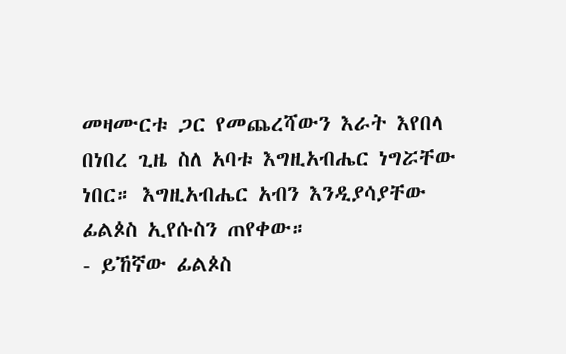መዛሙርቱ ጋር የመጨረሻውን እራት እየበላ በነበረ ጊዜ ስለ አባቱ እግዚአብሔር ነግሯቸው ነበር። እግዚአብሔር አብን እንዲያሳያቸው ፊልጶስ ኢየሱስን ጠየቀው።
- ይኸኛው ፊልጶስ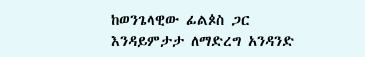ከወንጌላዊው ፊልጶስ ጋር እንዳይምታታ ለማድረግ አንዳንድ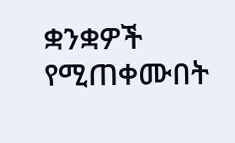ቋንቋዎች የሚጠቀሙበት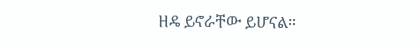ዘዴ ይኖራቸው ይሆናል።